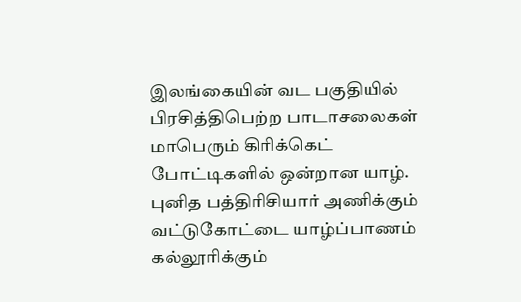இலங்கையின் வட பகுதியில் பிரசித்திபெற்ற பாடாசலைகள் மாபெரும் கிரிக்கெட் போட்டிகளில் ஒன்றான யாழ். புனித பத்திரிசியார் அணிக்கும் வட்டுகோட்டை யாழ்ப்பாணம் கல்லூரிக்கும்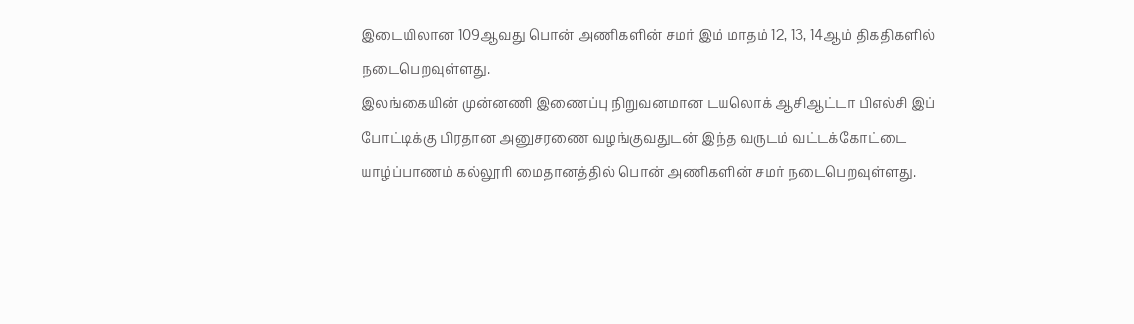இடையிலான 109ஆவது பொன் அணிகளின் சமர் இம் மாதம் 12, 13, 14ஆம் திகதிகளில் நடைபெறவுள்ளது.
இலங்கையின் முன்னணி இணைப்பு நிறுவனமான டயலொக் ஆசிஆட்டா பிஎல்சி இப் போட்டிக்கு பிரதான அனுசரணை வழங்குவதுடன் இந்த வருடம் வட்டக்கோட்டை யாழ்ப்பாணம் கல்லூரி மைதானத்தில் பொன் அணிகளின் சமர் நடைபெறவுள்ளது.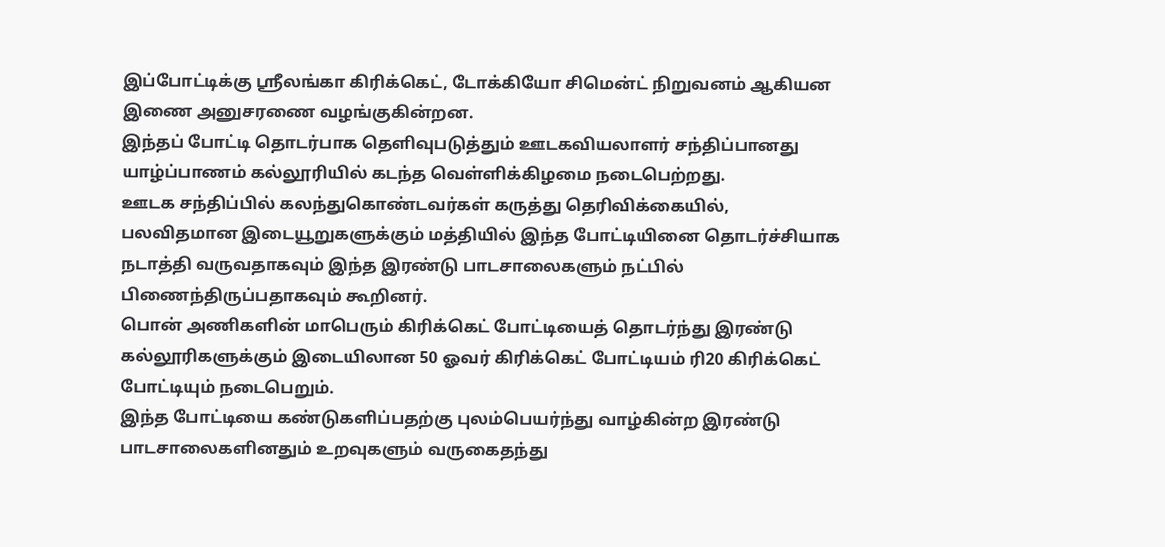இப்போட்டிக்கு ஸ்ரீலங்கா கிரிக்கெட், டோக்கியோ சிமென்ட் நிறுவனம் ஆகியன இணை அனுசரணை வழங்குகின்றன.
இந்தப் போட்டி தொடர்பாக தெளிவுபடுத்தும் ஊடகவியலாளர் சந்திப்பானது யாழ்ப்பாணம் கல்லூரியில் கடந்த வெள்ளிக்கிழமை நடைபெற்றது.
ஊடக சந்திப்பில் கலந்துகொண்டவர்கள் கருத்து தெரிவிக்கையில்,
பலவிதமான இடையூறுகளுக்கும் மத்தியில் இந்த போட்டியினை தொடர்ச்சியாக நடாத்தி வருவதாகவும் இந்த இரண்டு பாடசாலைகளும் நட்பில் பிணைந்திருப்பதாகவும் கூறினர்.
பொன் அணிகளின் மாபெரும் கிரிக்கெட் போட்டியைத் தொடர்ந்து இரண்டு கல்லூரிகளுக்கும் இடையிலான 50 ஓவர் கிரிக்கெட் போட்டியம் ரி20 கிரிக்கெட் போட்டியும் நடைபெறும்.
இந்த போட்டியை கண்டுகளிப்பதற்கு புலம்பெயர்ந்து வாழ்கின்ற இரண்டு பாடசாலைகளினதும் உறவுகளும் வருகைதந்து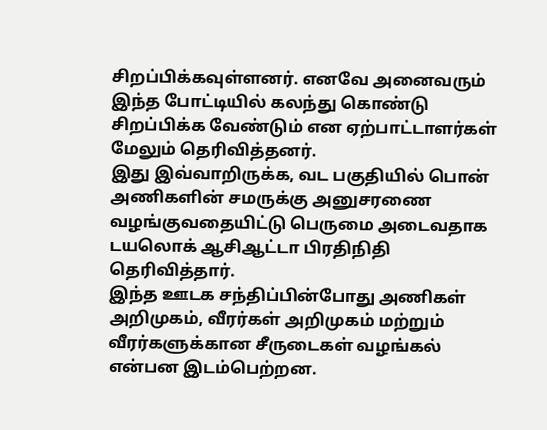சிறப்பிக்கவுள்ளனர். எனவே அனைவரும் இந்த போட்டியில் கலந்து கொண்டு சிறப்பிக்க வேண்டும் என ஏற்பாட்டாளர்கள் மேலும் தெரிவித்தனர்.
இது இவ்வாறிருக்க, வட பகுதியில் பொன் அணிகளின் சமருக்கு அனுசரணை வழங்குவதையிட்டு பெருமை அடைவதாக டயலொக் ஆசிஆட்டா பிரதிநிதி தெரிவித்தார்.
இந்த ஊடக சந்திப்பின்போது அணிகள் அறிமுகம், வீரர்கள் அறிமுகம் மற்றும் வீரர்களுக்கான சீருடைகள் வழங்கல் என்பன இடம்பெற்றன.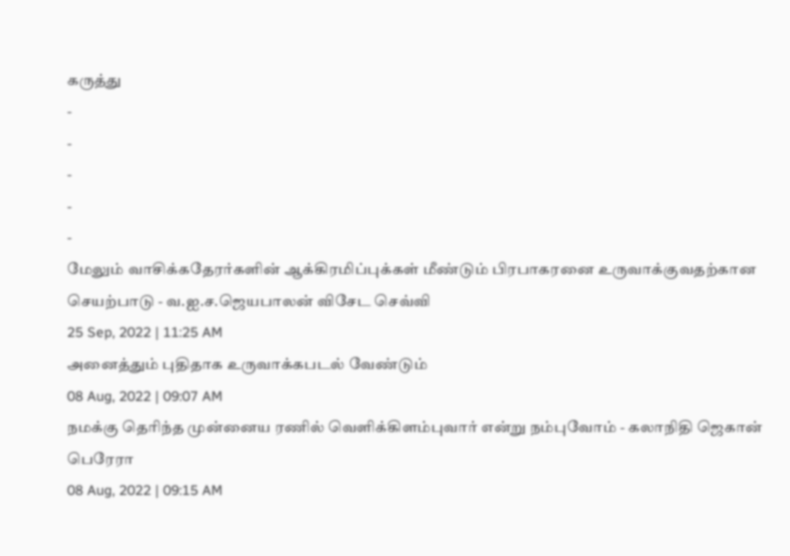கருத்து
-
-
-
-
-
மேலும் வாசிக்கதேரர்களின் ஆக்கிரமிப்புக்கள் மீண்டும் பிரபாகரனை உருவாக்குவதற்கான செயற்பாடு - வ.ஐ.ச.ஜெயபாலன் விசேட செவ்வி
25 Sep, 2022 | 11:25 AM
அனைத்தும் புதிதாக உருவாக்கபடல் வேண்டும்
08 Aug, 2022 | 09:07 AM
நமக்கு தெரிந்த முன்னைய ரணில் வெளிக்கிளம்புவார் என்று நம்புவோம் - கலாநிதி ஜெகான் பெரேரா
08 Aug, 2022 | 09:15 AM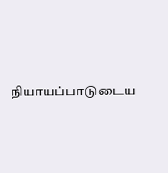நியாயப்பாடுடைய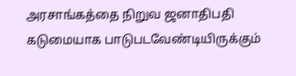அரசாங்கத்தை நிறுவ ஜனாதிபதி கடுமையாக பாடுபடவேண்டியிருக்கும்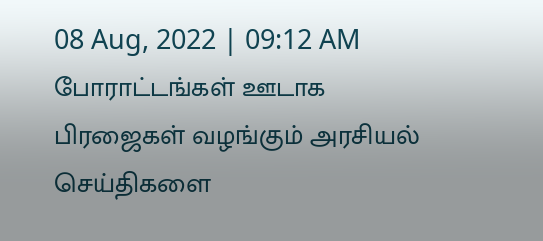08 Aug, 2022 | 09:12 AM
போராட்டங்கள் ஊடாக பிரஜைகள் வழங்கும் அரசியல் செய்திகளை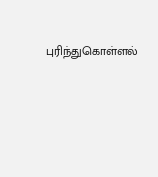புரிந்துகொள்ளல்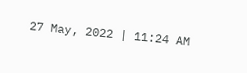27 May, 2022 | 11:24 AM